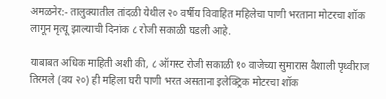अमळनेर:- तालुक्यातील तांदळी येथील २० वर्षीय विवाहित महिलेचा पाणी भरताना मोटरचा शॉक लागून मृत्यू झाल्याची दिनांक ८ रोजी सकाळी घडली आहे.

याबाबत अधिक माहिती अशी की, ८ ऑगस्ट रोजी सकाळी १० वाजेच्या सुमारास वैशाली पृथ्वीराज तिरमले (वय २०) ही महिला घरी पाणी भरत असताना इलेक्ट्रिक मोटरचा शॉक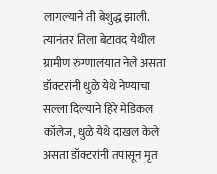लागल्याने ती बेशुद्ध झाली. त्यानंतर तिला बेटावद येथील ग्रामीण रुग्णालयात नेले असता डॉक्टरांनी धुळे येथे नेण्याचा सल्ला दिल्याने हिरे मेडिकल कॉलेज, धुळे येथे दाखल केले असता डॉक्टरांनी तपासून मृत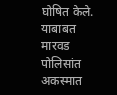घोषित केले. याबाबत मारवड पोलिसांत अकस्मात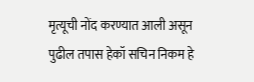मृत्यूची नोंद करण्यात आली असून पुढील तपास हेकॉ सचिन निकम हे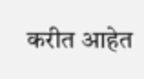करीत आहेत